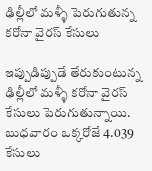ఢిల్లీలో మళ్ళీ పెరుగుతున్న కరోనా వైరస్ కేసులు

ఇప్పుడిప్పుడే తేరుకుంటున్న ఢిల్లీలో మళ్ళీ కరోనా వైరస్ కేసులు పెరుగుతున్నాయి. బుధవారం ఒక్కరోజే 4.039 కేసులు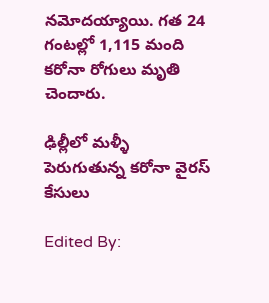నమోదయ్యాయి. గత 24 గంటల్లో 1,115 మంది కరోనా రోగులు మృతి చెందారు.

ఢిల్లీలో మళ్ళీ పెరుగుతున్న కరోనా వైరస్ కేసులు

Edited By: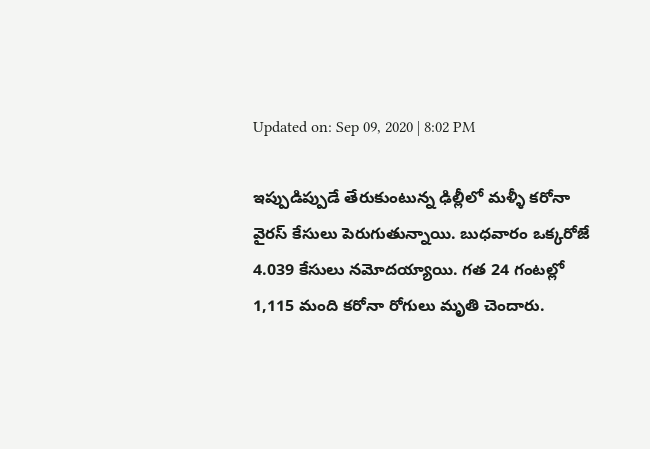Updated on: Sep 09, 2020 | 8:02 PM

ఇప్పుడిప్పుడే తేరుకుంటున్న ఢిల్లీలో మళ్ళీ కరోనా వైరస్ కేసులు పెరుగుతున్నాయి. బుధవారం ఒక్కరోజే 4.039 కేసులు నమోదయ్యాయి. గత 24 గంటల్లో 1,115 మంది కరోనా రోగులు మృతి చెందారు.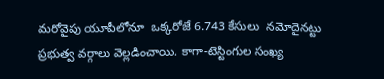మరోవైపు యూపీలోనూ  ఒక్కరోజే 6.743 కేసులు  నమోదైనట్టు ప్రభుత్వ వర్గాలు వెల్లడించాయి. కాగా-టెస్టింగుల సంఖ్య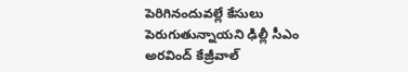పెరిగినందువల్లే కేసులు పెరుగుతున్నాయని ఢిల్లీ సీఎం అరవింద్ కేజ్రీవాల్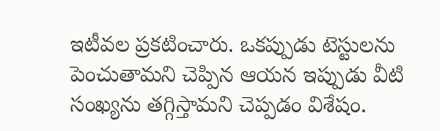ఇటీవల ప్రకటించారు. ఒకప్పుడు టెస్టులను పెంచుతామని చెప్పిన ఆయన ఇప్పుడు వీటి సంఖ్యను తగ్గిస్తామని చెప్పడం విశేషం.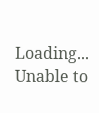Loading...
Unable to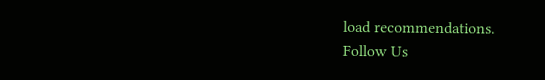load recommendations.
Follow Us